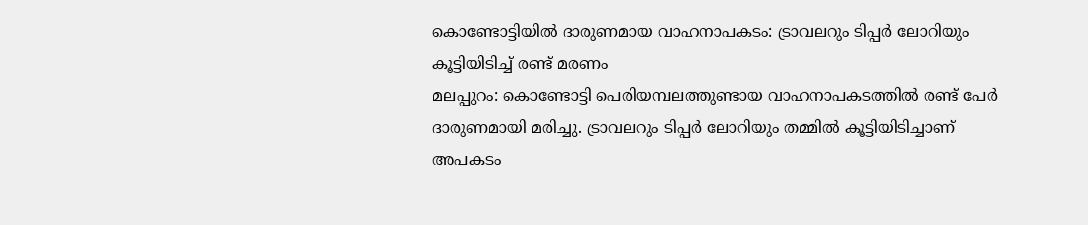കൊണ്ടോട്ടിയിൽ ദാരുണമായ വാഹനാപകടം: ട്രാവലറും ടിപ്പർ ലോറിയും കൂട്ടിയിടിച്ച് രണ്ട് മരണം
മലപ്പുറം: കൊണ്ടോട്ടി പെരിയമ്പലത്തുണ്ടായ വാഹനാപകടത്തിൽ രണ്ട് പേർ ദാരുണമായി മരിച്ചു. ട്രാവലറും ടിപ്പർ ലോറിയും തമ്മിൽ കൂട്ടിയിടിച്ചാണ് അപകടം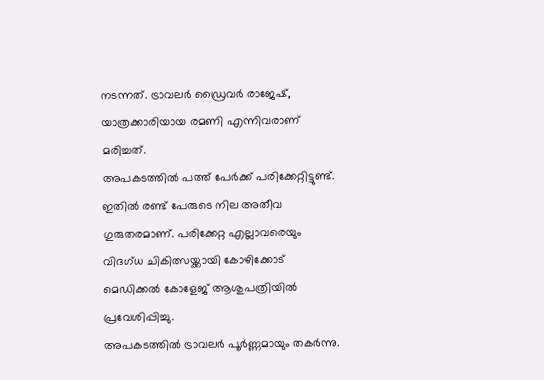നടന്നത്. ട്രാവലർ ഡ്രൈവർ രാജേഷ്, യാത്രക്കാരിയായ രമണി എന്നിവരാണ് മരിച്ചത്.
അപകടത്തിൽ പത്ത് പേർക്ക് പരിക്കേറ്റിട്ടുണ്ട്. ഇതിൽ രണ്ട് പേരുടെ നില അതീവ ഗുരുതരമാണ്. പരിക്കേറ്റ എല്ലാവരെയും വിദഗ്ധ ചികിത്സയ്ക്കായി കോഴിക്കോട് മെഡിക്കൽ കോളേജ് ആശുപത്രിയിൽ പ്രവേശിപ്പിച്ചു.
അപകടത്തിൽ ട്രാവലർ പൂർണ്ണമായും തകർന്നു.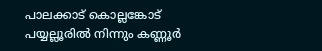പാലക്കാട് കൊല്ലങ്കോട് പയ്യല്ലൂരിൽ നിന്നും കണ്ണൂർ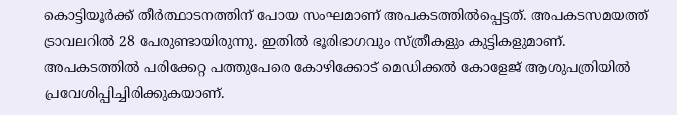കൊട്ടിയൂർക്ക് തീർത്ഥാടനത്തിന് പോയ സംഘമാണ് അപകടത്തിൽപ്പെട്ടത്. അപകടസമയത്ത് ട്രാവലറിൽ 28 പേരുണ്ടായിരുന്നു. ഇതിൽ ഭൂരിഭാഗവും സ്ത്രീകളും കുട്ടികളുമാണ്.
അപകടത്തിൽ പരിക്കേറ്റ പത്തുപേരെ കോഴിക്കോട് മെഡിക്കൽ കോളേജ് ആശുപത്രിയിൽ പ്രവേശിപ്പിച്ചിരിക്കുകയാണ്.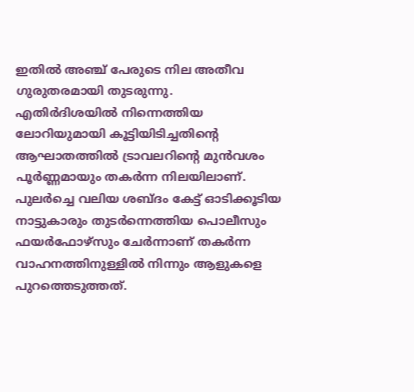ഇതിൽ അഞ്ച് പേരുടെ നില അതീവ ഗുരുതരമായി തുടരുന്നു.
എതിർദിശയിൽ നിന്നെത്തിയ ലോറിയുമായി കൂട്ടിയിടിച്ചതിന്റെ ആഘാതത്തിൽ ട്രാവലറിന്റെ മുൻവശം പൂർണ്ണമായും തകർന്ന നിലയിലാണ്.
പുലർച്ചെ വലിയ ശബ്ദം കേട്ട് ഓടിക്കൂടിയ നാട്ടുകാരും തുടർന്നെത്തിയ പൊലീസും ഫയർഫോഴ്സും ചേർന്നാണ് തകർന്ന വാഹനത്തിനുള്ളിൽ നിന്നും ആളുകളെ പുറത്തെടുത്തത്.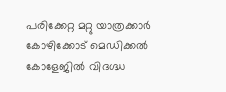പരിക്കേറ്റ മറ്റു യാത്രക്കാർ കോഴിക്കോട് മെഡിക്കൽ കോളേജിൽ വിദഗ്ദ്ധ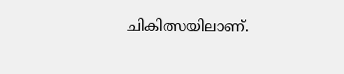ചികിത്സയിലാണ്.